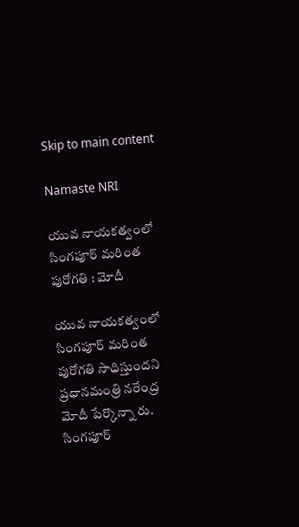Skip to main content

Namaste NRI

యువ నాయకత్వంలో సింగపూర్‌ మరింత పురోగతి : మోదీ

యువ నాయకత్వంలో సింగపూర్‌ మరింత పురోగతి సాధిస్తుందని  ప్రధానమంత్రి నరేంద్ర మోదీ పేర్కొన్నా రు.  సింగపూర్‌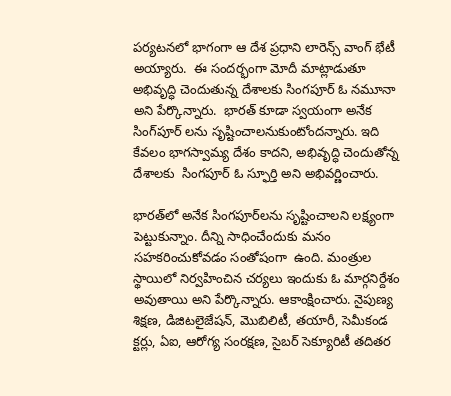పర్యటనలో భాగంగా ఆ దేశ ప్రధాని లారెన్స్‌ వాంగ్‌ భేటీ అయ్యారు.  ఈ సందర్భంగా మోదీ మాట్లాడుతూ అభివృద్ధి చెందుతున్న దేశాలకు సింగపూర్‌ ఓ నమూనా అని పేర్కొన్నారు.  భారత్‌ కూడా స్వయంగా అనేక సింగ్‌పూర్‌ లను సృష్టించాలనుకుంటోందన్నారు. ఇది కేవలం భాగస్వామ్య దేశం కాదని, అభివృద్ధి చెందుతోన్న దేశాలకు  సింగపూర్‌ ఓ స్ఫూర్తి అని అభివర్ణించారు.

భారత్‌లో అనేక సింగపూర్‌లను సృష్టించాలని లక్ష్యంగా పెట్టుకున్నాం. దీన్ని సాధించేందుకు మనం సహకరించుకోవడం సంతోషంగా  ఉంది. మంత్రుల స్థాయిలో నిర్వహించిన చర్యలు ఇందుకు ఓ మార్గనిర్దేశం అవుతాయి అని పేర్కొన్నారు. ఆకాంక్షించారు. నైపుణ్య శిక్షణ, డిజిటలైజేషన్‌, మొబిలిటీ, తయారీ, సెమీకండ క్టర్లు, ఏఐ, ఆరోగ్య సంరక్షణ, సైబర్‌ సెక్యూరిటీ తదితర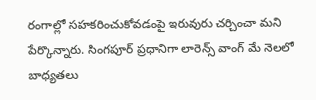రంగాల్లో సహకరించుకోవడంపై ఇరువురు చర్చించా మని పేర్కొన్నారు. సింగపూర్‌ ప్రధానిగా లారెన్స్‌ వాంగ్‌ మే నెలలో బాధ్యతలు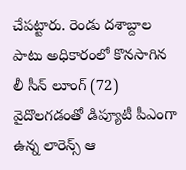చేపట్టారు. రెండు దశాబ్దాల పాటు అధికారంలో కొనసాగిన లీ సీన్‌ లూంగ్‌ (72) వైదొలగడంతో డిప్యూటీ పీఎంగా ఉన్న లారెన్స్‌ ఆ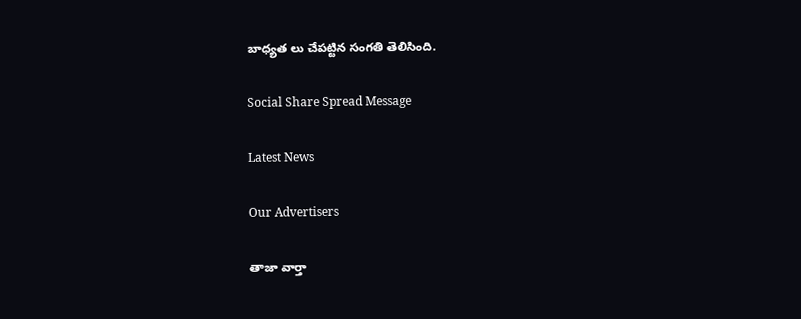బాధ్యత లు చేపట్టిన సంగతి తెలిసింది.

Social Share Spread Message

Latest News

Our Advertisers

తాజా వార్తా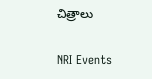చిత్రాలు

NRI Events